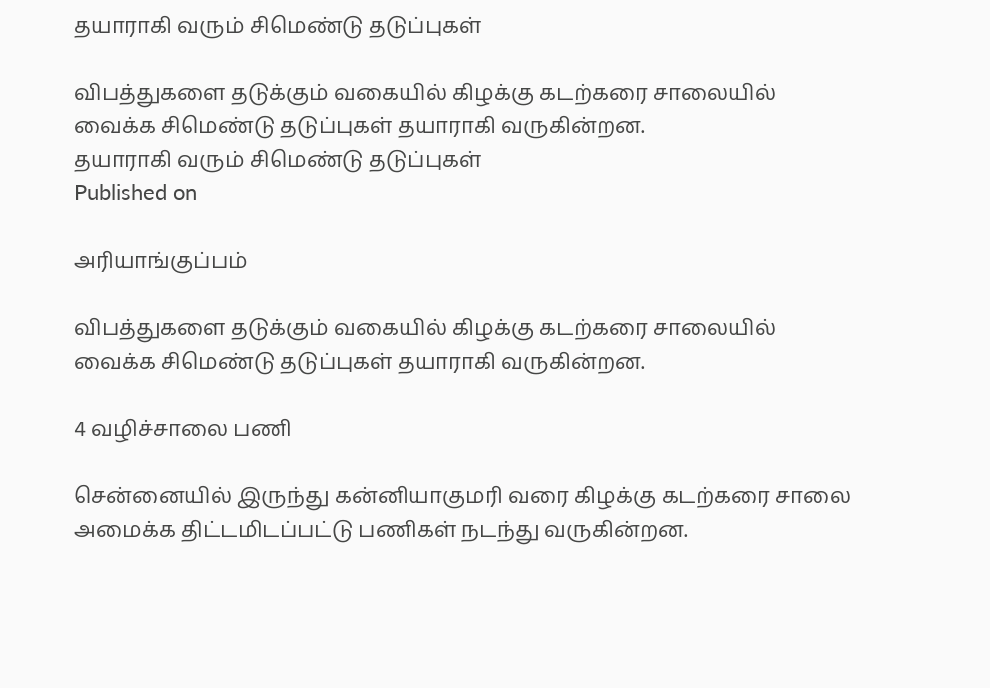தயாராகி வரும் சிமெண்டு தடுப்புகள்

விபத்துகளை தடுக்கும் வகையில் கிழக்கு கடற்கரை சாலையில் வைக்க சிமெண்டு தடுப்புகள் தயாராகி வருகின்றன.
தயாராகி வரும் சிமெண்டு தடுப்புகள்
Published on

அரியாங்குப்பம்

விபத்துகளை தடுக்கும் வகையில் கிழக்கு கடற்கரை சாலையில் வைக்க சிமெண்டு தடுப்புகள் தயாராகி வருகின்றன.

4 வழிச்சாலை பணி

சென்னையில் இருந்து கன்னியாகுமரி வரை கிழக்கு கடற்கரை சாலை அமைக்க திட்டமிடப்பட்டு பணிகள் நடந்து வருகின்றன.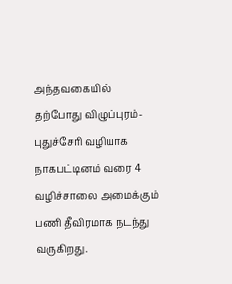அந்தவகையில் தற்போது விழுப்புரம்- புதுச்சேரி வழியாக நாகபட்டினம் வரை 4 வழிச்சாலை அமைக்கும் பணி தீவிரமாக நடந்து வருகிறது.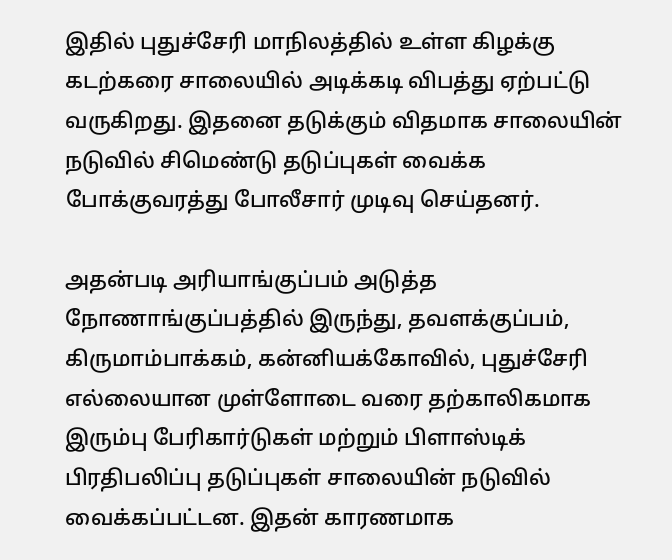இதில் புதுச்சேரி மாநிலத்தில் உள்ள கிழக்கு கடற்கரை சாலையில் அடிக்கடி விபத்து ஏற்பட்டு வருகிறது. இதனை தடுக்கும் விதமாக சாலையின் நடுவில் சிமெண்டு தடுப்புகள் வைக்க போக்குவரத்து போலீசார் முடிவு செய்தனர்.

அதன்படி அரியாங்குப்பம் அடுத்த நோணாங்குப்பத்தில் இருந்து, தவளக்குப்பம், கிருமாம்பாக்கம், கன்னியக்கோவில், புதுச்சேரி எல்லையான முள்ளோடை வரை தற்காலிகமாக இரும்பு பேரிகார்டுகள் மற்றும் பிளாஸ்டிக் பிரதிபலிப்பு தடுப்புகள் சாலையின் நடுவில் வைக்கப்பட்டன. இதன் காரணமாக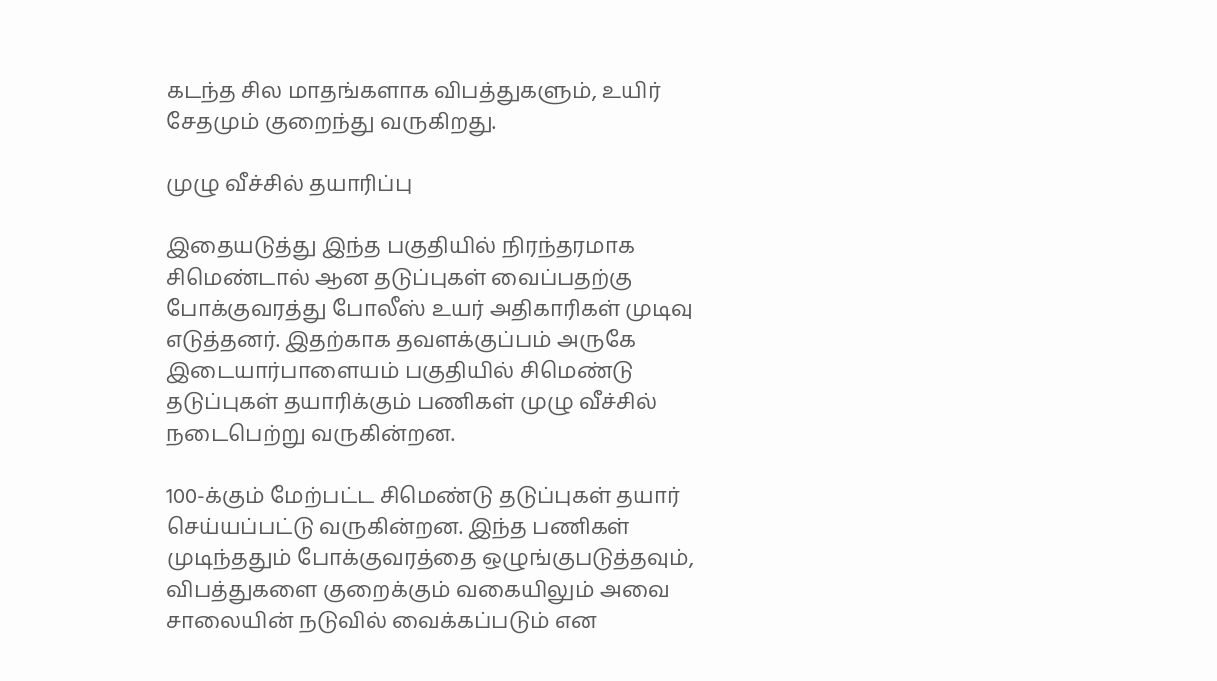கடந்த சில மாதங்களாக விபத்துகளும், உயிர் சேதமும் குறைந்து வருகிறது.

முழு வீச்சில் தயாரிப்பு

இதையடுத்து இந்த பகுதியில் நிரந்தரமாக சிமெண்டால் ஆன தடுப்புகள் வைப்பதற்கு போக்குவரத்து போலீஸ் உயர் அதிகாரிகள் முடிவு எடுத்தனர். இதற்காக தவளக்குப்பம் அருகே இடையார்பாளையம் பகுதியில் சிமெண்டு தடுப்புகள் தயாரிக்கும் பணிகள் முழு வீச்சில் நடைபெற்று வருகின்றன.

100-க்கும் மேற்பட்ட சிமெண்டு தடுப்புகள் தயார் செய்யப்பட்டு வருகின்றன. இந்த பணிகள் முடிந்ததும் போக்குவரத்தை ஒழுங்குபடுத்தவும், விபத்துகளை குறைக்கும் வகையிலும் அவை சாலையின் நடுவில் வைக்கப்படும் என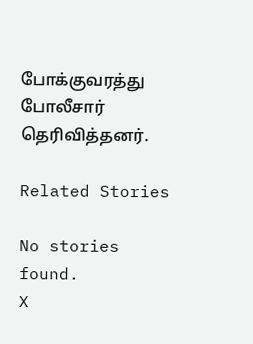போக்குவரத்து போலீசார் தெரிவித்தனர்.

Related Stories

No stories found.
X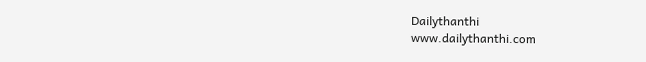Dailythanthi
www.dailythanthi.com